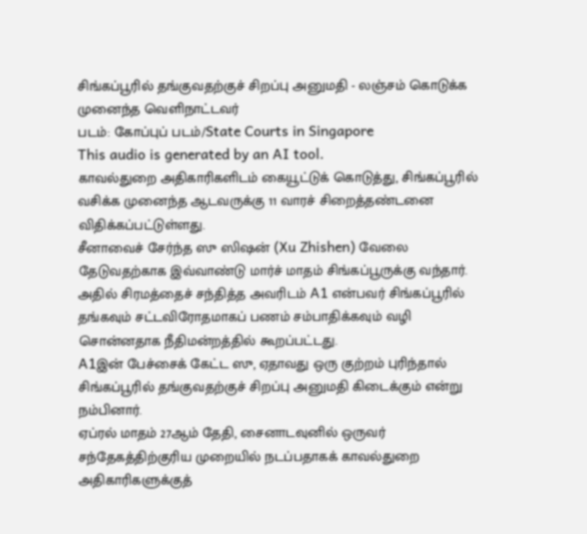சிங்கப்பூரில் தங்குவதற்குச் சிறப்பு அனுமதி - லஞ்சம் கொடுக்க முனைந்த வெளிநாட்டவர்
படம்: கோப்புப் படம்/State Courts in Singapore
This audio is generated by an AI tool.
காவல்துறை அதிகாரிகளிடம் கையூட்டுக் கொடுத்து, சிங்கப்பூரில் வசிக்க முனைந்த ஆடவருக்கு 11 வாரச் சிறைத்தண்டனை விதிக்கப்பட்டுள்ளது.
சீனாவைச் சேர்ந்த ஸு ஸிஷன் (Xu Zhishen) வேலை தேடுவதற்காக இவ்வாண்டு மார்ச் மாதம் சிங்கப்பூருக்கு வந்தார்.
அதில் சிரமத்தைச் சந்தித்த அவரிடம் A1 என்பவர் சிங்கப்பூரில் தங்கவும் சட்டவிரோதமாகப் பணம் சம்பாதிக்கவும் வழி சொன்னதாக நீதிமன்றத்தில் கூறப்பட்டது.
A1இன் பேச்சைக் கேட்ட ஸு, ஏதாவது ஒரு குற்றம் புரிந்தால் சிங்கப்பூரில் தங்குவதற்குச் சிறப்பு அனுமதி கிடைக்கும் என்று நம்பினார்.
ஏப்ரல் மாதம் 27ஆம் தேதி, சைனாடவுனில் ஒருவர் சந்தேகத்திற்குரிய முறையில் நடப்பதாகக் காவல்துறை அதிகாரிகளுக்குத்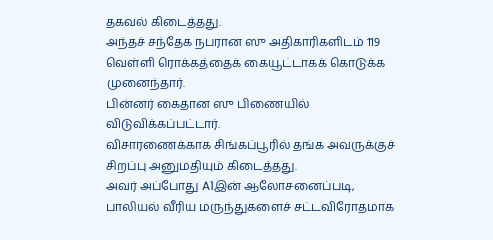தகவல் கிடைத்தது.
அந்தச் சந்தேக நபரான ஸு அதிகாரிகளிடம் 119 வெள்ளி ரொக்கத்தைக் கையூட்டாகக் கொடுக்க முனைந்தார்.
பின்னர் கைதான ஸு பிணையில் விடுவிக்கப்பட்டார்.
விசாரணைக்காக சிங்கப்பூரில் தங்க அவருக்குச் சிறப்பு அனுமதியும் கிடைத்தது.
அவர் அப்போது A1இன் ஆலோசனைப்படி, பாலியல் வீரிய மருந்துகளைச் சட்டவிரோதமாக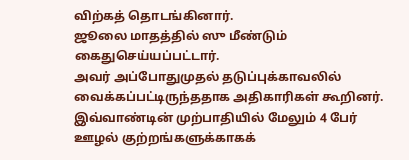விற்கத் தொடங்கினார்.
ஜூலை மாதத்தில் ஸு மீண்டும் கைதுசெய்யப்பட்டார்.
அவர் அப்போதுமுதல் தடுப்புக்காவலில் வைக்கப்பட்டிருந்ததாக அதிகாரிகள் கூறினர்.
இவ்வாண்டின் முற்பாதியில் மேலும் 4 பேர் ஊழல் குற்றங்களுக்காகக்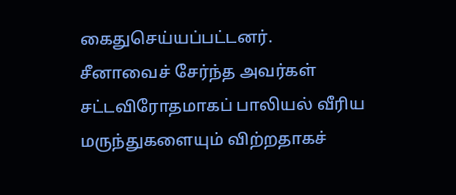கைதுசெய்யப்பட்டனர்.
சீனாவைச் சேர்ந்த அவர்கள் சட்டவிரோதமாகப் பாலியல் வீரிய மருந்துகளையும் விற்றதாகச்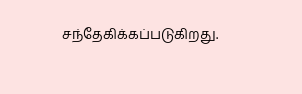சந்தேகிக்கப்படுகிறது.